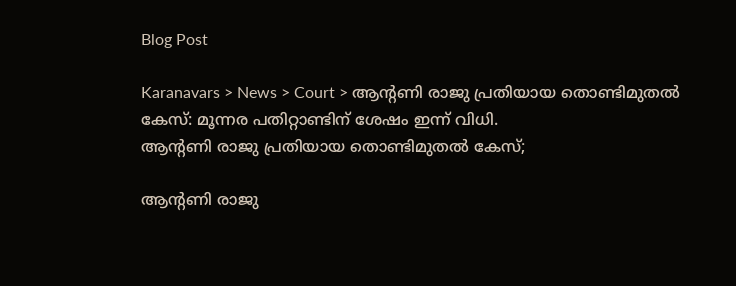Blog Post

Karanavars > News > Court > ആന്റണി രാജു പ്രതിയായ തൊണ്ടിമുതൽ കേസ്: മൂന്നര പതിറ്റാണ്ടിന് ശേഷം ഇന്ന് വിധി.
ആന്റണി രാജു പ്രതിയായ തൊണ്ടിമുതൽ കേസ്;

ആന്റണി രാജു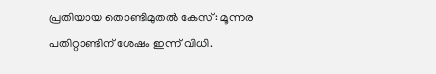പ്രതിയായ തൊണ്ടിമുതൽ കേസ്: മൂന്നര പതിറ്റാണ്ടിന് ശേഷം ഇന്ന് വിധി.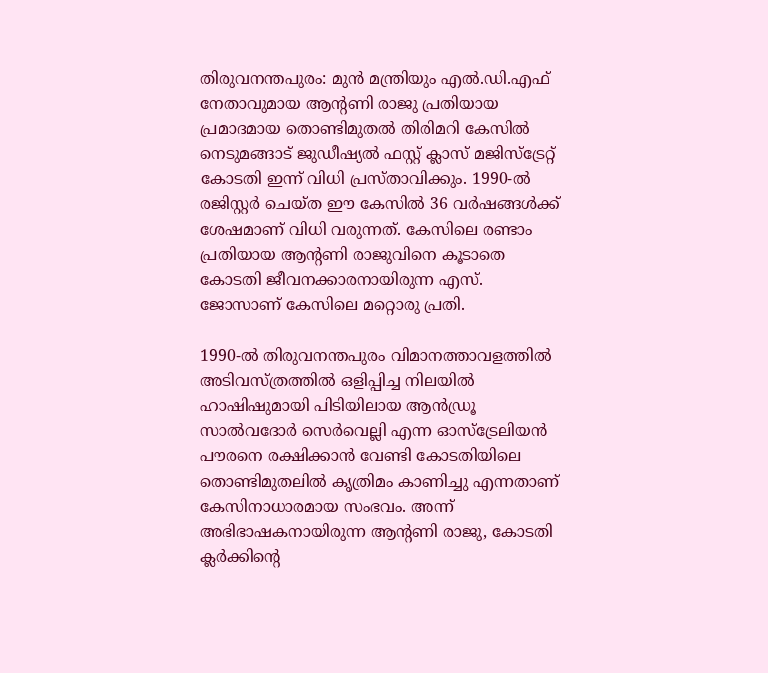തിരുവനന്തപുരം: മുൻ മന്ത്രിയും എൽ.ഡി.എഫ് നേതാവുമായ ആന്റണി രാജു പ്രതിയായ പ്രമാദമായ തൊണ്ടിമുതൽ തിരിമറി കേസിൽ നെടുമങ്ങാട് ജുഡീഷ്യൽ ഫസ്റ്റ് ക്ലാസ് മജിസ്‌ട്രേറ്റ് കോടതി ഇന്ന് വിധി പ്രസ്താവിക്കും. 1990-ൽ രജിസ്റ്റർ ചെയ്ത ഈ കേസിൽ 36 വർഷങ്ങൾക്ക് ശേഷമാണ് വിധി വരുന്നത്. കേസിലെ രണ്ടാം പ്രതിയായ ആന്റണി രാജുവിനെ കൂടാതെ കോടതി ജീവനക്കാരനായിരുന്ന എസ്. ജോസാണ് കേസിലെ മറ്റൊരു പ്രതി.

1990-ൽ തിരുവനന്തപുരം വിമാനത്താവളത്തിൽ അടിവസ്ത്രത്തിൽ ഒളിപ്പിച്ച നിലയിൽ ഹാഷിഷുമായി പിടിയിലായ ആൻഡ്രൂ സാൽവദോർ സെർവെല്ലി എന്ന ഓസ്‌ട്രേലിയൻ പൗരനെ രക്ഷിക്കാൻ വേണ്ടി കോടതിയിലെ തൊണ്ടിമുതലിൽ കൃത്രിമം കാണിച്ചു എന്നതാണ് കേസിനാധാരമായ സംഭവം. അന്ന് അഭിഭാഷകനായിരുന്ന ആന്റണി രാജു, കോടതി ക്ലർക്കിന്റെ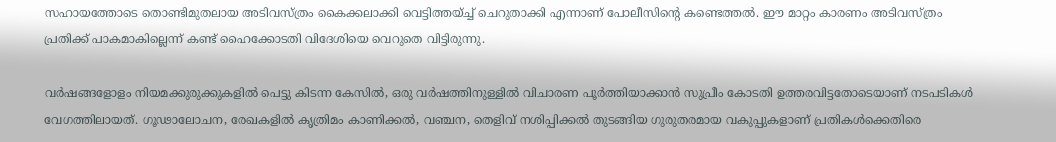സഹായത്തോടെ തൊണ്ടിമുതലായ അടിവസ്ത്രം കൈക്കലാക്കി വെട്ടിത്തയ്ച്ച് ചെറുതാക്കി എന്നാണ് പോലീസിന്റെ കണ്ടെത്തൽ. ഈ മാറ്റം കാരണം അടിവസ്ത്രം പ്രതിക്ക് പാകമാകില്ലെന്ന് കണ്ട് ഹൈക്കോടതി വിദേശിയെ വെറുതെ വിട്ടിരുന്നു.

വർഷങ്ങളോളം നിയമക്കുരുക്കുകളിൽ പെട്ടു കിടന്ന കേസിൽ, ഒരു വർഷത്തിനുള്ളിൽ വിചാരണ പൂർത്തിയാക്കാൻ സുപ്രീം കോടതി ഉത്തരവിട്ടതോടെയാണ് നടപടികൾ വേഗത്തിലായത്. ഗൂഢാലോചന, രേഖകളിൽ കൃത്രിമം കാണിക്കൽ, വഞ്ചന, തെളിവ് നശിപ്പിക്കൽ തുടങ്ങിയ ഗുരുതരമായ വകുപ്പുകളാണ് പ്രതികൾക്കെതിരെ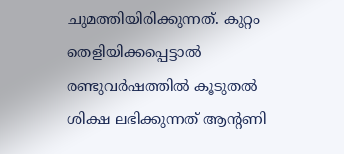ചുമത്തിയിരിക്കുന്നത്. കുറ്റം തെളിയിക്കപ്പെട്ടാൽ രണ്ടുവർഷത്തിൽ കൂടുതൽ ശിക്ഷ ലഭിക്കുന്നത് ആന്റണി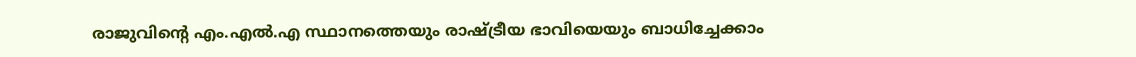രാജുവിന്റെ എം.എൽ.എ സ്ഥാനത്തെയും രാഷ്ട്രീയ ഭാവിയെയും ബാധിച്ചേക്കാം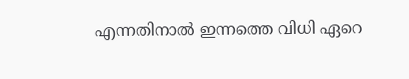എന്നതിനാൽ ഇന്നത്തെ വിധി ഏറെ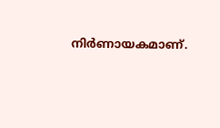നിർണായകമാണ്.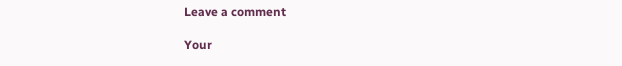Leave a comment

Your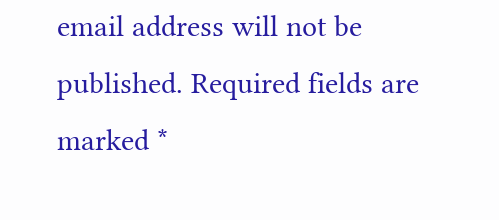email address will not be published. Required fields are marked *